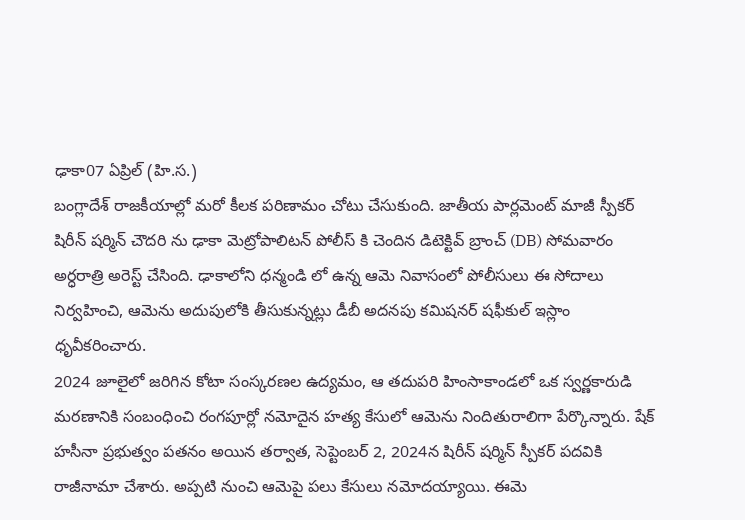ఢాకా07 ఏప్రిల్ (హి.స.)
బంగ్లాదేశ్ రాజకీయాల్లో మరో కీలక పరిణామం చోటు చేసుకుంది. జాతీయ పార్లమెంట్ మాజీ స్పీకర్ షిరీన్ షర్మిన్ చౌదరి ను ఢాకా మెట్రోపాలిటన్ పోలీస్ కి చెందిన డిటెక్టివ్ బ్రాంచ్ (DB) సోమవారం అర్ధరాత్రి అరెస్ట్ చేసింది. ఢాకాలోని ధన్మండి లో ఉన్న ఆమె నివాసంలో పోలీసులు ఈ సోదాలు నిర్వహించి, ఆమెను అదుపులోకి తీసుకున్నట్లు డీబీ అదనపు కమిషనర్ షఫీకుల్ ఇస్లాం ధృవీకరించారు.
2024 జూలైలో జరిగిన కోటా సంస్కరణల ఉద్యమం, ఆ తదుపరి హింసాకాండలో ఒక స్వర్ణకారుడి మరణానికి సంబంధించి రంగపూర్లో నమోదైన హత్య కేసులో ఆమెను నిందితురాలిగా పేర్కొన్నారు. షేక్ హసీనా ప్రభుత్వం పతనం అయిన తర్వాత, సెప్టెంబర్ 2, 2024న షిరీన్ షర్మిన్ స్పీకర్ పదవికి రాజీనామా చేశారు. అప్పటి నుంచి ఆమెపై పలు కేసులు నమోదయ్యాయి. ఈమె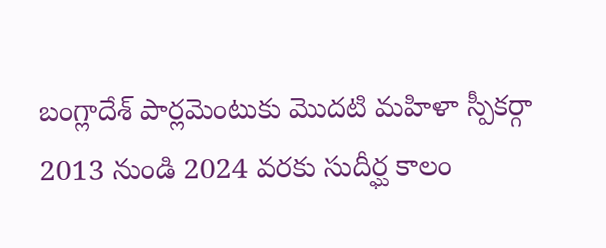బంగ్లాదేశ్ పార్లమెంటుకు మొదటి మహిళా స్పీకర్గా 2013 నుండి 2024 వరకు సుదీర్ఘ కాలం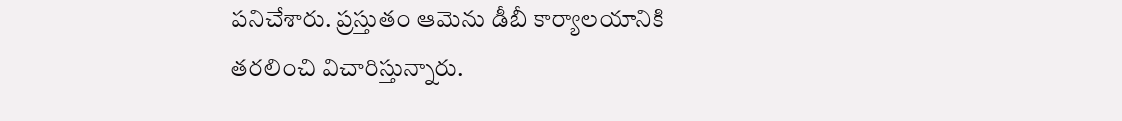పనిచేశారు. ప్రస్తుతం ఆమెను డీబీ కార్యాలయానికి తరలించి విచారిస్తున్నారు.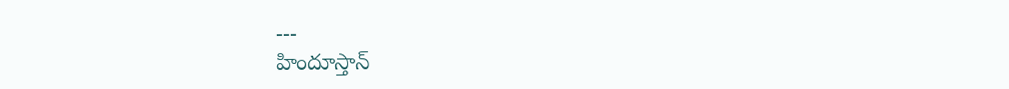---
హిందూస్తాన్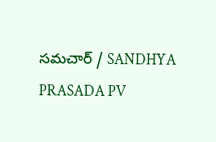సమచార్ / SANDHYA PRASADA PV